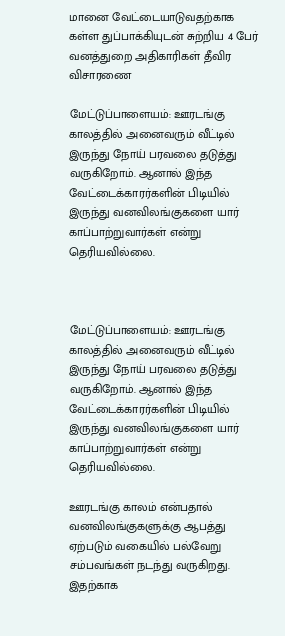மானை வேட்டையாடுவதற்காக கள்ள துப்பாக்கியுடன் சுற்றிய 4 பேர் வனத்துறை அதிகாரிகள் தீவிர விசாரணை

மேட்டுப்பாளையம்: ஊரடங்கு காலத்தில் அனைவரும் வீட்டில் இருந்து நோய் பரவலை தடுத்து வருகிறோம். ஆனால் இந்த வேட்டைக்காரர்களின் பிடியில் இருந்து வனவிலங்குகளை யார் காப்பாற்றுவார்கள் என்று தெரியவில்லை.



மேட்டுப்பாளையம்: ஊரடங்கு காலத்தில் அனைவரும் வீட்டில் இருந்து நோய் பரவலை தடுத்து வருகிறோம். ஆனால் இந்த வேட்டைக்காரர்களின் பிடியில் இருந்து வனவிலங்குகளை யார் காப்பாற்றுவார்கள் என்று தெரியவில்லை.

ஊரடங்கு காலம் என்பதால் வனவிலங்குகளுக்கு ஆபத்து ஏற்படும் வகையில் பல்வேறு சம்பவங்கள் நடந்து வருகிறது. இதற்காக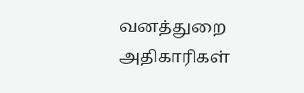வனத்துறை அதிகாரிகள்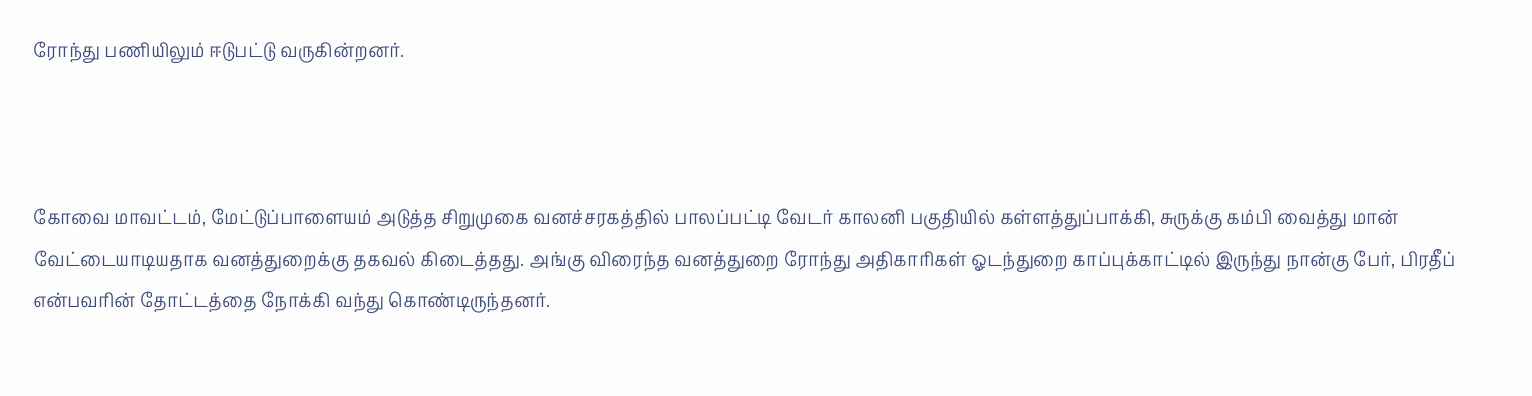ரோந்து பணியிலும் ஈடுபட்டு வருகின்றனர்.



கோவை மாவட்டம், மேட்டுப்பாளையம் அடுத்த சிறுமுகை வனச்சரகத்தில் பாலப்பட்டி வேடர் காலனி பகுதியில் கள்ளத்துப்பாக்கி, சுருக்கு கம்பி வைத்து மான் வேட்டையாடியதாக வனத்துறைக்கு தகவல் கிடைத்தது. அங்கு விரைந்த வனத்துறை ரோந்து அதிகாரிகள் ஓடந்துறை காப்புக்காட்டில் இருந்து நான்கு பேர், பிரதீப் என்பவரின் தோட்டத்தை நோக்கி வந்து கொண்டிருந்தனர்.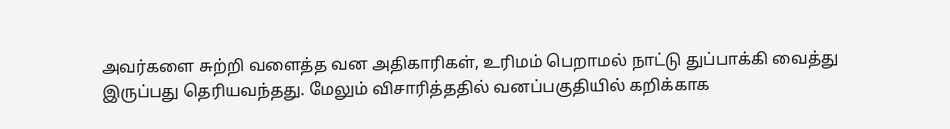அவர்களை சுற்றி வளைத்த வன அதிகாரிகள், உரிமம் பெறாமல் நாட்டு துப்பாக்கி வைத்து இருப்பது தெரியவந்தது. மேலும் விசாரித்ததில் வனப்பகுதியில் கறிக்காக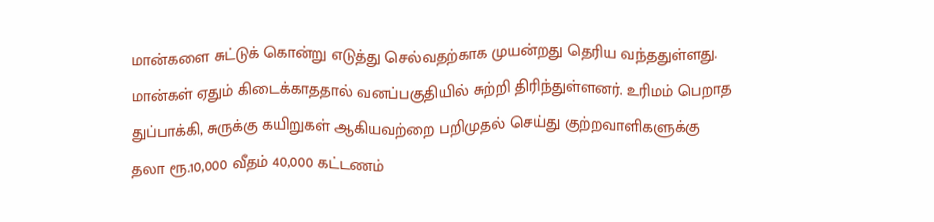மான்களை சுட்டுக் கொன்று எடுத்து செல்வதற்காக முயன்றது தெரிய வந்ததுள்ளது. மான்கள் ஏதும் கிடைக்காததால் வனப்பகுதியில் சுற்றி திரிந்துள்ளனர். உரிமம் பெறாத துப்பாக்கி, சுருக்கு கயிறுகள் ஆகியவற்றை பறிமுதல் செய்து குற்றவாளிகளுக்கு தலா ரூ.10,000 வீதம் 40,000 கட்டணம்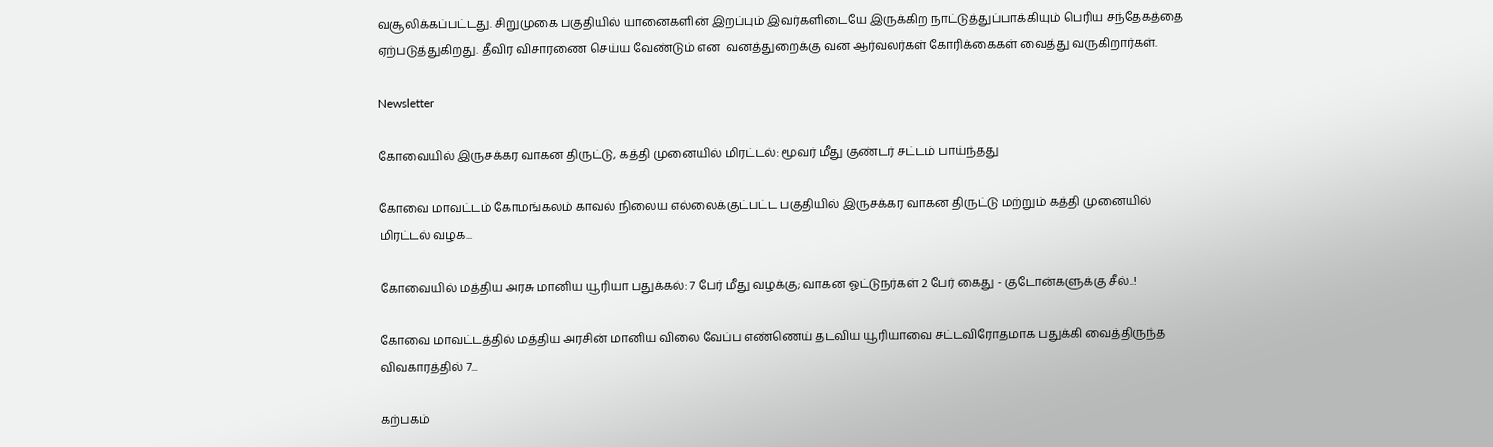வசூலிக்கப்பட்டது. சிறுமுகை பகுதியில் யானைகளின் இறப்பும் இவர்களிடையே இருக்கிற நாட்டுத்துப்பாக்கியும் பெரிய சந்தேகத்தை ஏற்படுத்துகிறது. தீவிர விசாரணை செய்ய வேண்டும் என  வனத்துறைக்கு வன ஆர்வலர்கள் கோரிக்கைகள் வைத்து வருகிறார்கள்.

Newsletter

கோவையில் இருசக்கர வாகன திருட்டு, கத்தி முனையில் மிரட்டல்: மூவர் மீது குண்டர் சட்டம் பாய்ந்தது

கோவை மாவட்டம் கோமங்கலம் காவல் நிலைய எல்லைக்குட்பட்ட பகுதியில் இருசக்கர வாகன திருட்டு மற்றும் கத்தி முனையில் மிரட்டல் வழக...

கோவையில் மத்திய அரசு மானிய யூரியா பதுக்கல்: 7 பேர் மீது வழக்கு; வாகன ஓட்டுநர்கள் 2 பேர் கைது - குடோன்களுக்கு சீல்..!

கோவை மாவட்டத்தில் மத்திய அரசின் மானிய விலை வேப்ப எண்ணெய் தடவிய யூரியாவை சட்டவிரோதமாக பதுக்கி வைத்திருந்த விவகாரத்தில் 7...

கற்பகம்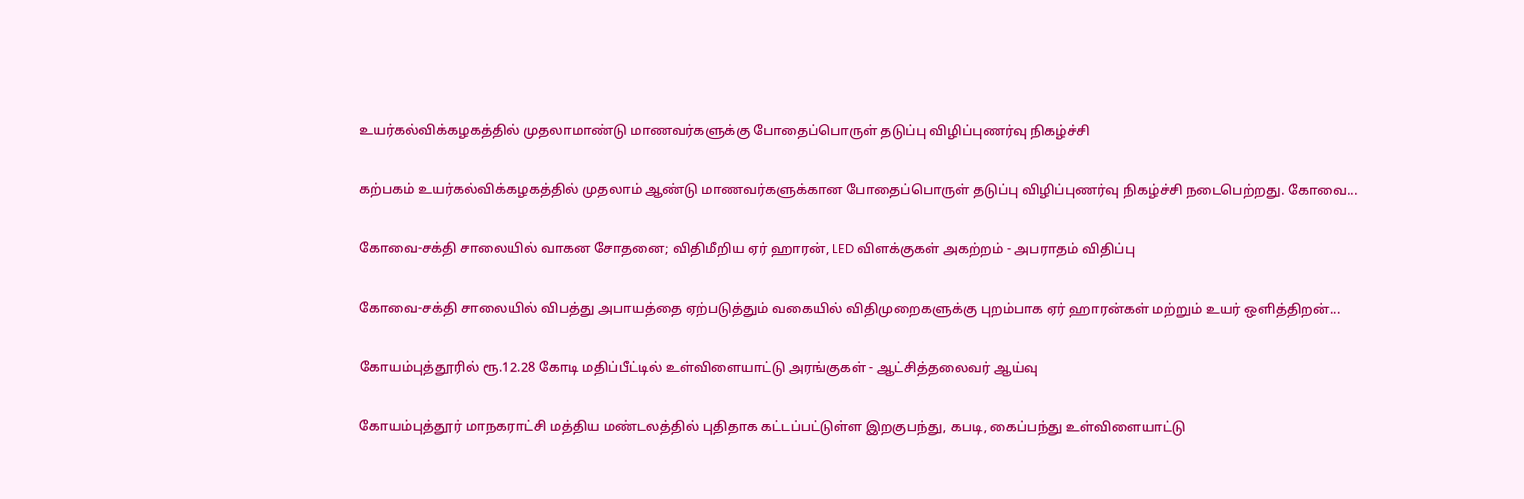உயர்கல்விக்கழகத்தில் முதலாமாண்டு மாணவர்களுக்கு போதைப்பொருள் தடுப்பு விழிப்புணர்வு நிகழ்ச்சி

கற்பகம் உயர்கல்விக்கழகத்தில் முதலாம் ஆண்டு மாணவர்களுக்கான போதைப்பொருள் தடுப்பு விழிப்புணர்வு நிகழ்ச்சி நடைபெற்றது. கோவை...

கோவை-சக்தி சாலையில் வாகன சோதனை; விதிமீறிய ஏர் ஹாரன், LED விளக்குகள் அகற்றம் - அபராதம் விதிப்பு

கோவை-சக்தி சாலையில் விபத்து அபாயத்தை ஏற்படுத்தும் வகையில் விதிமுறைகளுக்கு புறம்பாக ஏர் ஹாரன்கள் மற்றும் உயர் ஒளித்திறன்...

கோயம்புத்தூரில் ரூ.12.28 கோடி மதிப்பீட்டில் உள்விளையாட்டு அரங்குகள் - ஆட்சித்தலைவர் ஆய்வு

கோயம்புத்தூர் மாநகராட்சி மத்திய மண்டலத்தில் புதிதாக கட்டப்பட்டுள்ள இறகுபந்து, கபடி, கைப்பந்து உள்விளையாட்டு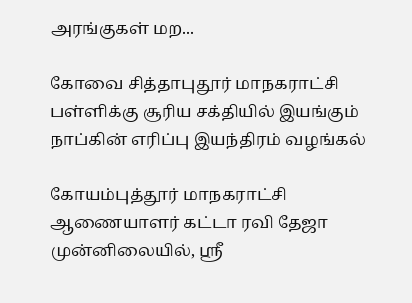அரங்குகள் மற...

கோவை சித்தாபுதூர் மாநகராட்சி பள்ளிக்கு சூரிய சக்தியில் இயங்கும் நாப்கின் எரிப்பு இயந்திரம் வழங்கல்

கோயம்புத்தூர் மாநகராட்சி ஆணையாளர் கட்டா ரவி தேஜா முன்னிலையில், ஸ்ரீ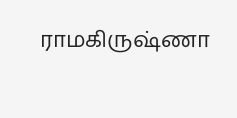ராமகிருஷ்ணா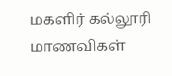மகளிர் கல்லூரி மாணவிகள்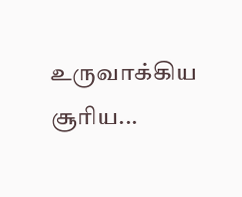உருவாக்கிய சூரிய...